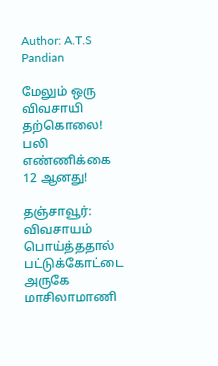Author: A.T.S Pandian

மேலும் ஒரு விவசாயி தற்கொலை! பலி எண்ணிக்கை 12 ஆனது!

தஞ்சாவூர்: விவசாயம் பொய்த்ததால் பட்டுக்கோட்டை அருகே மாசிலாமாணி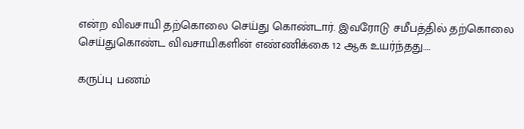என்ற விவசாயி தற்கொலை செய்து கொண்டார். இவரோடு சமீபத்தில் தற்கொலை செய்துகொண்ட விவசாயிகளின் எண்ணிக்கை 12 ஆக உயர்ந்தது.…

கருப்பு பணம்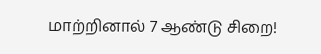மாற்றினால் 7 ஆண்டு சிறை!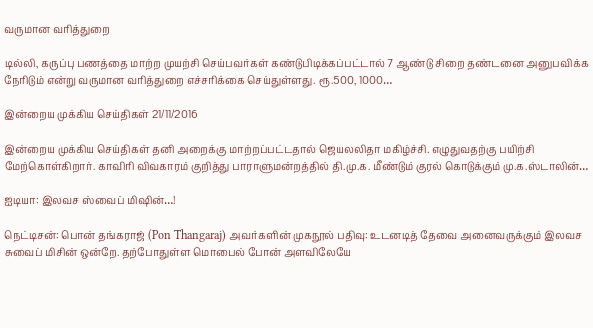வருமான வரித்துறை

டில்லி, கருப்பு பணத்தை மாற்ற முயற்சி செய்பவர்கள் கண்டுபிடிக்கப்பட்டால் 7 ஆண்டு சிறை தண்டனை அனுபவிக்க நேரிடும் என்று வருமான வரித்துறை எச்சரிக்கை செய்துள்ளது. ரூ.500, 1000…

இன்றைய முக்கிய செய்திகள் 21/11/2016

இன்றைய முக்கிய செய்திகள் தனி அறைக்கு மாற்றப்பட்டதால் ஜெயலலிதா மகிழ்ச்சி. எழுதுவதற்கு பயிற்சி மேற்கொள்கிறார். காவிரி விவகாரம் குறித்து பாராளுமன்றத்தில் தி.மு.க. மீண்டும் குரல் கொடுக்கும் மு.க.ஸ்டாலின்…

ஐடியா: இலவச ஸ்வைப் மிஷின்…!

நெட்டிசன்: பொன் தங்கராஜ் (Pon Thangaraj) அவர்களின் முகநூல் பதிவு: உடனடித் தேவை அனைவருக்கும் இலவச சுவைப் மிசின் ஒன்றே. தற்போதுள்ள மொபைல் போன் அளவிலேயே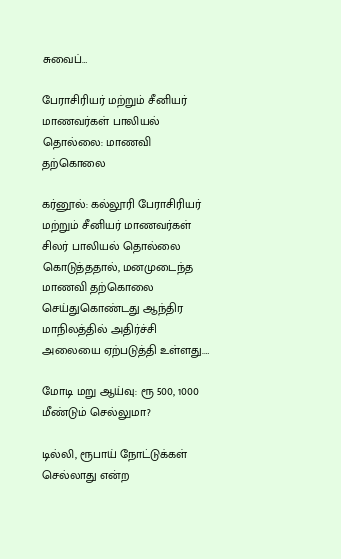சுவைப்…

பேராசிரியர் மற்றும் சீனியர் மாணவர்கள் பாலியல் தொல்லை: மாணவி தற்கொலை

கர்னூல்: கல்லூரி பேராசிரியர் மற்றும் சீனியர் மாணவர்கள் சிலர் பாலியல் தொல்லை கொடுத்ததால், மனமுடைந்த மாணவி தற்கொலை செய்துகொண்டது ஆந்திர மாநிலத்தில் அதிர்ச்சி அலையை ஏற்படுத்தி உள்ளது.…

மோடி மறு ஆய்வு: ரூ 500, 1000 மீண்டும் செல்லுமா?

டில்லி, ரூபாய் நோட்டுக்கள் செல்லாது என்ற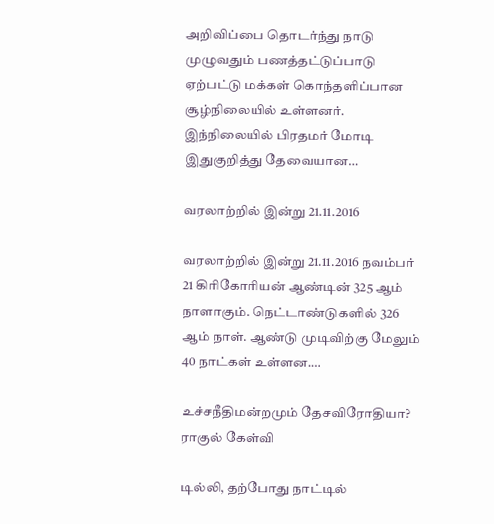அறிவிப்பை தொடர்ந்து நாடு முழுவதும் பணத்தட்டுப்பாடு ஏற்பட்டு மக்கள் கொந்தளிப்பான சூழ்நிலையில் உள்ளனர். இந்நிலையில் பிரதமர் மோடி இதுகுறித்து தேவையான…

வரலாற்றில் இன்று 21.11.2016

வரலாற்றில் இன்று 21.11.2016 நவம்பர் 21 கிரிகோரியன் ஆண்டின் 325 ஆம் நாளாகும். நெட்டாண்டுகளில் 326 ஆம் நாள். ஆண்டு முடிவிற்கு மேலும் 40 நாட்கள் உள்ளன.…

உச்சநீதிமன்றமும் தேசவிரோதியா? ராகுல் கேள்வி

டில்லி, தற்போது நாட்டில்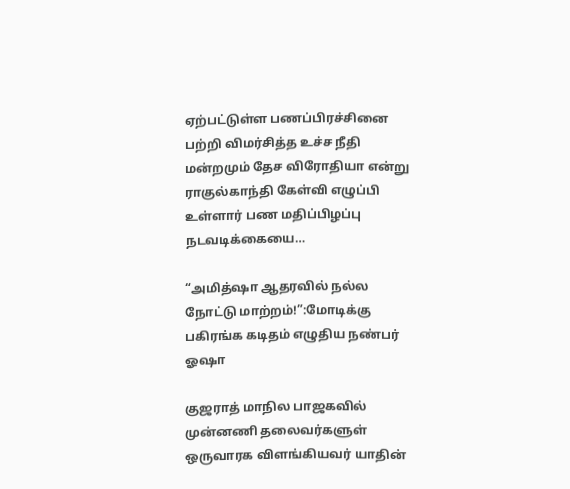ஏற்பட்டுள்ள பணப்பிரச்சினை பற்றி விமர்சித்த உச்ச நீதி மன்றமும் தேச விரோதியா என்று ராகுல்காந்தி கேள்வி எழுப்பி உள்ளார் பண மதிப்பிழப்பு நடவடிக்கையை…

“அமித்ஷா ஆதரவில் நல்ல நோட்டு மாற்றம்!”:மோடிக்கு பகிரங்க கடிதம் எழுதிய நண்பர் ஓஷா

குஜராத் மாநில பாஜகவில் முன்னணி தலைவர்களுள் ஒருவாரக விளங்கியவர் யாதின்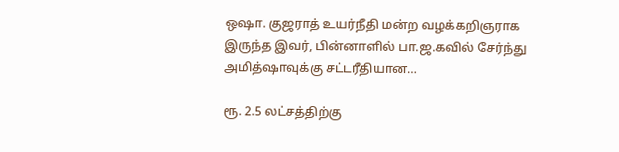ஒஷா. குஜராத் உயர்நீதி மன்ற வழக்கறிஞராக இருந்த இவர், பின்னாளில் பா.ஜ.கவில் சேர்ந்து அமித்ஷாவுக்கு சட்டரீதியான…

ரூ. 2.5 லட்சத்திற்கு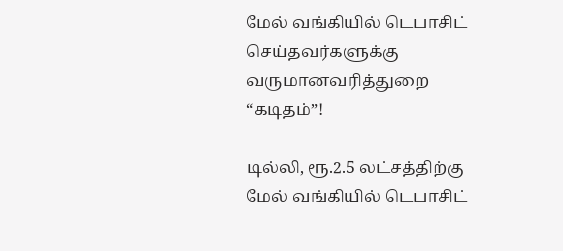மேல் வங்கியில் டெபாசிட் செய்தவர்களுக்கு வருமானவரித்துறை “கடிதம்”!

டில்லி, ரூ.2.5 லட்சத்திற்கு மேல் வங்கியில் டெபாசிட்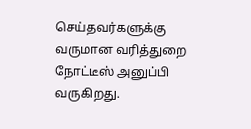செய்தவர்களுக்கு வருமான வரித்துறை நோட்டீஸ் அனுப்பி வருகிறது.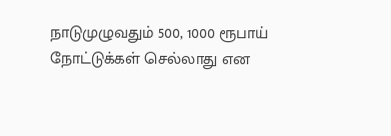நாடுமுழுவதும் 500, 1000 ரூபாய் நோட்டுக்கள் செல்லாது என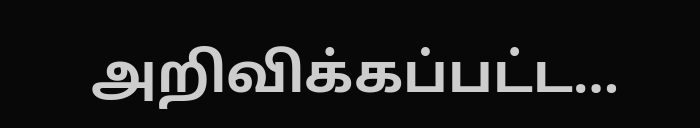அறிவிக்கப்பட்ட…